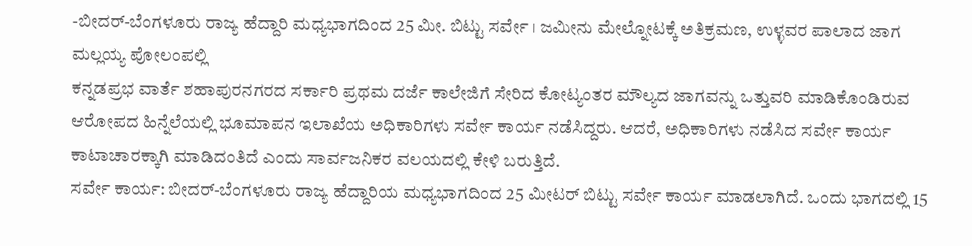-ಬೀದರ್-ಬೆಂಗಳೂರು ರಾಜ್ಯ ಹೆದ್ದಾರಿ ಮಧ್ಯಭಾಗದಿಂದ 25 ಮೀ. ಬಿಟ್ಟು ಸರ್ವೇ । ಜಮೀನು ಮೇಲ್ನೋಟಕ್ಕೆ ಅತಿಕ್ರಮಣ, ಉಳ್ಳವರ ಪಾಲಾದ ಜಾಗ
ಮಲ್ಲಯ್ಯ ಪೋಲಂಪಲ್ಲಿ
ಕನ್ನಡಪ್ರಭ ವಾರ್ತೆ ಶಹಾಪುರನಗರದ ಸರ್ಕಾರಿ ಪ್ರಥಮ ದರ್ಜೆ ಕಾಲೇಜಿಗೆ ಸೇರಿದ ಕೋಟ್ಯಂತರ ಮೌಲ್ಯದ ಜಾಗವನ್ನು ಒತ್ತುವರಿ ಮಾಡಿಕೊಂಡಿರುವ ಆರೋಪದ ಹಿನ್ನೆಲೆಯಲ್ಲಿ ಭೂಮಾಪನ ಇಲಾಖೆಯ ಅಧಿಕಾರಿಗಳು ಸರ್ವೇ ಕಾರ್ಯ ನಡೆಸಿದ್ದರು. ಆದರೆ, ಅಧಿಕಾರಿಗಳು ನಡೆಸಿದ ಸರ್ವೇ ಕಾರ್ಯ ಕಾಟಾಚಾರಕ್ಕಾಗಿ ಮಾಡಿದಂತಿದೆ ಎಂದು ಸಾರ್ವಜನಿಕರ ವಲಯದಲ್ಲಿ ಕೇಳಿ ಬರುತ್ತಿದೆ.
ಸರ್ವೇ ಕಾರ್ಯ: ಬೀದರ್-ಬೆಂಗಳೂರು ರಾಜ್ಯ ಹೆದ್ದಾರಿಯ ಮಧ್ಯಭಾಗದಿಂದ 25 ಮೀಟರ್ ಬಿಟ್ಟು ಸರ್ವೇ ಕಾರ್ಯ ಮಾಡಲಾಗಿದೆ. ಒಂದು ಭಾಗದಲ್ಲಿ 15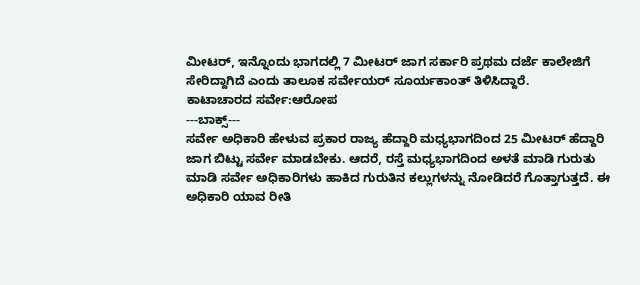ಮೀಟರ್, ಇನ್ನೊಂದು ಭಾಗದಲ್ಲಿ 7 ಮೀಟರ್ ಜಾಗ ಸರ್ಕಾರಿ ಪ್ರಥಮ ದರ್ಜೆ ಕಾಲೇಜಿಗೆ ಸೇರಿದ್ದಾಗಿದೆ ಎಂದು ತಾಲೂಕ ಸರ್ವೇಯರ್ ಸೂರ್ಯಕಾಂತ್ ತಿಳಿಸಿದ್ದಾರೆ.
ಕಾಟಾಚಾರದ ಸರ್ವೇ:ಆರೋಪ
---ಬಾಕ್ಸ್---
ಸರ್ವೇ ಅಧಿಕಾರಿ ಹೇಳುವ ಪ್ರಕಾರ ರಾಜ್ಯ ಹೆದ್ದಾರಿ ಮಧ್ಯಭಾಗದಿಂದ 25 ಮೀಟರ್ ಹೆದ್ದಾರಿ ಜಾಗ ಬಿಟ್ಟು ಸರ್ವೇ ಮಾಡಬೇಕು. ಆದರೆ, ರಸ್ತೆ ಮಧ್ಯಭಾಗದಿಂದ ಅಳತೆ ಮಾಡಿ ಗುರುತು ಮಾಡಿ ಸರ್ವೇ ಅಧಿಕಾರಿಗಳು ಹಾಕಿದ ಗುರುತಿನ ಕಲ್ಲುಗಳನ್ನು ನೋಡಿದರೆ ಗೊತ್ತಾಗುತ್ತದೆ. ಈ ಅಧಿಕಾರಿ ಯಾವ ರೀತಿ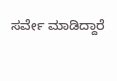ಸರ್ವೇ ಮಾಡಿದ್ದಾರೆ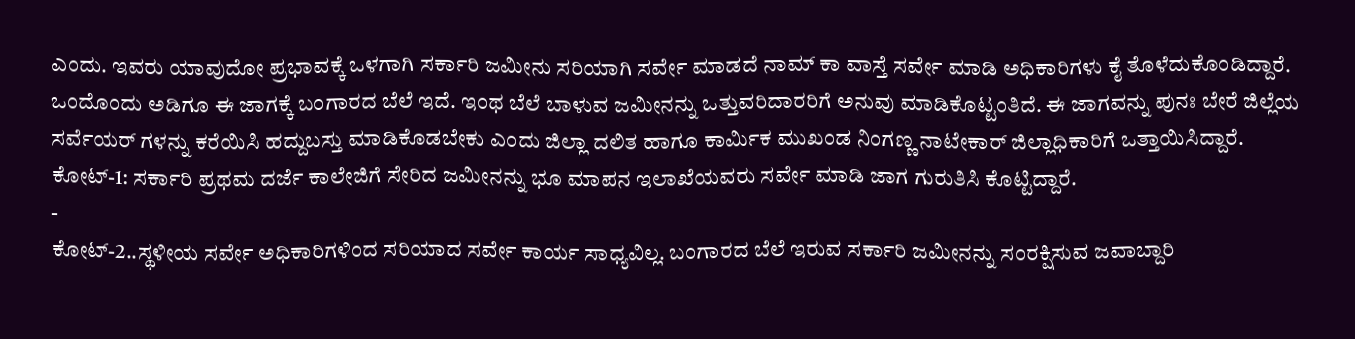ಎಂದು. ಇವರು ಯಾವುದೋ ಪ್ರಭಾವಕ್ಕೆ ಒಳಗಾಗಿ ಸರ್ಕಾರಿ ಜಮೀನು ಸರಿಯಾಗಿ ಸರ್ವೇ ಮಾಡದೆ ನಾಮ್ ಕಾ ವಾಸ್ತೆ ಸರ್ವೇ ಮಾಡಿ ಅಧಿಕಾರಿಗಳು ಕೈ ತೊಳೆದುಕೊಂಡಿದ್ದಾರೆ. ಒಂದೊಂದು ಅಡಿಗೂ ಈ ಜಾಗಕ್ಕೆ ಬಂಗಾರದ ಬೆಲೆ ಇದೆ. ಇಂಥ ಬೆಲೆ ಬಾಳುವ ಜಮೀನನ್ನು ಒತ್ತುವರಿದಾರರಿಗೆ ಅನುವು ಮಾಡಿಕೊಟ್ಟಂತಿದೆ. ಈ ಜಾಗವನ್ನು ಪುನಃ ಬೇರೆ ಜಿಲ್ಲೆಯ ಸರ್ವೆಯರ್ ಗಳನ್ನು ಕರೆಯಿಸಿ ಹದ್ದುಬಸ್ತು ಮಾಡಿಕೊಡಬೇಕು ಎಂದು ಜಿಲ್ಲಾ ದಲಿತ ಹಾಗೂ ಕಾರ್ಮಿಕ ಮುಖಂಡ ನಿಂಗಣ್ಣ ನಾಟೇಕಾರ್ ಜಿಲ್ಲಾಧಿಕಾರಿಗೆ ಒತ್ತಾಯಿಸಿದ್ದಾರೆ.
ಕೋಟ್-1: ಸರ್ಕಾರಿ ಪ್ರಥಮ ದರ್ಜೆ ಕಾಲೇಜಿಗೆ ಸೇರಿದ ಜಮೀನನ್ನು ಭೂ ಮಾಪನ ಇಲಾಖೆಯವರು ಸರ್ವೇ ಮಾಡಿ ಜಾಗ ಗುರುತಿಸಿ ಕೊಟ್ಟಿದ್ದಾರೆ.
-
ಕೋಟ್-2..ಸ್ಥಳೀಯ ಸರ್ವೇ ಅಧಿಕಾರಿಗಳಿಂದ ಸರಿಯಾದ ಸರ್ವೇ ಕಾರ್ಯ ಸಾಧ್ಯವಿಲ್ಲ. ಬಂಗಾರದ ಬೆಲೆ ಇರುವ ಸರ್ಕಾರಿ ಜಮೀನನ್ನು ಸಂರಕ್ಷಿಸುವ ಜವಾಬ್ದಾರಿ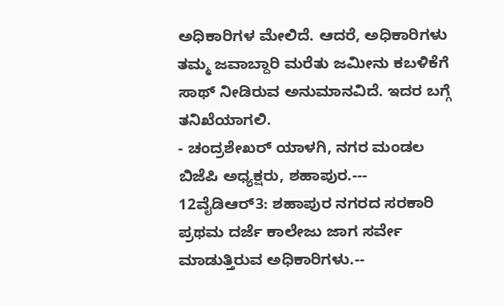ಅಧಿಕಾರಿಗಳ ಮೇಲಿದೆ. ಆದರೆ, ಅಧಿಕಾರಿಗಳು ತಮ್ಮ ಜವಾಬ್ದಾರಿ ಮರೆತು ಜಮೀನು ಕಬಳಿಕೆಗೆ ಸಾಥ್ ನೀಡಿರುವ ಅನುಮಾನವಿದೆ. ಇದರ ಬಗ್ಗೆ ತನಿಖೆಯಾಗಲಿ.
- ಚಂದ್ರಶೇಖರ್ ಯಾಳಗಿ, ನಗರ ಮಂಡಲ ಬಿಜೆಪಿ ಅಧ್ಯಕ್ಷರು, ಶಹಾಪುರ.---
12ವೈಡಿಆರ್3: ಶಹಾಪುರ ನಗರದ ಸರಕಾರಿ ಪ್ರಥಮ ದರ್ಜೆ ಕಾಲೇಜು ಜಾಗ ಸರ್ವೇ ಮಾಡುತ್ತಿರುವ ಅಧಿಕಾರಿಗಳು.--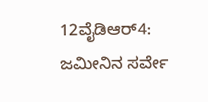12ವೈಡಿಆರ್4: ಜಮೀನಿನ ಸರ್ವೇ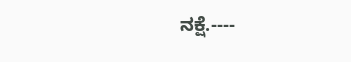ನಕ್ಷೆ.----